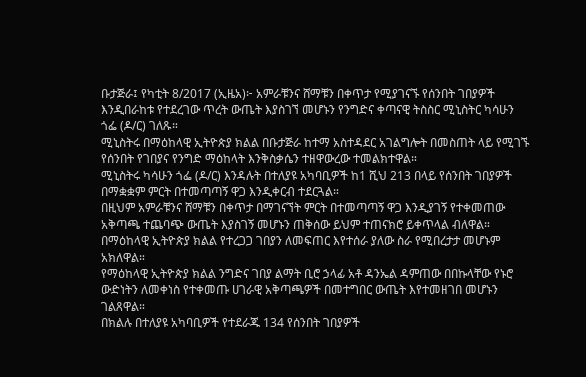ቡታጅራ፤ የካቲት 8/2017 (ኢዜአ)፦ አምራቹንና ሸማቹን በቀጥታ የሚያገናኙ የሰንበት ገበያዎች እንዲበራከቱ የተደረገው ጥረት ውጤት እያስገኘ መሆኑን የንግድና ቀጣናዊ ትስስር ሚኒስትር ካሳሁን ጎፌ (ዶ/ር) ገለጹ።
ሚኒስትሩ በማዕከላዊ ኢትዮጵያ ክልል በቡታጅራ ከተማ አስተዳደር አገልግሎት በመስጠት ላይ የሚገኙ የሰንበት የገበያና የንግድ ማዕከላት እንቅስቃሴን ተዘዋውረው ተመልክተዋል።
ሚኒስትሩ ካሳሁን ጎፌ (ዶ/ር) እንዳሉት በተለያዩ አካባቢዎች ከ1 ሺህ 213 በላይ የሰንበት ገበያዎች በማቋቋም ምርት በተመጣጣኝ ዋጋ እንዲቀርብ ተደርጓል።
በዚህም አምራቹንና ሸማቹን በቀጥታ በማገናኘት ምርት በተመጣጣኝ ዋጋ እንዲያገኝ የተቀመጠው አቅጣጫ ተጨባጭ ውጤት እያስገኝ መሆኑን ጠቅሰው ይህም ተጠናክሮ ይቀጥላል ብለዋል።
በማዕከላዊ ኢትዮጵያ ክልል የተረጋጋ ገበያን ለመፍጠር እየተሰራ ያለው ስራ የሚበረታታ መሆኑም አክለዋል።
የማዕከላዊ ኢትዮጵያ ክልል ንግድና ገበያ ልማት ቢሮ ኃላፊ አቶ ዳንኤል ዳምጠው በበኩላቸው የኑሮ ውድነትን ለመቀነስ የተቀመጡ ሀገራዊ አቅጣጫዎች በመተግበር ውጤት እየተመዘገበ መሆኑን ገልጸዋል።
በክልሉ በተለያዩ አካባቢዎች የተደራጁ 134 የሰንበት ገበያዎች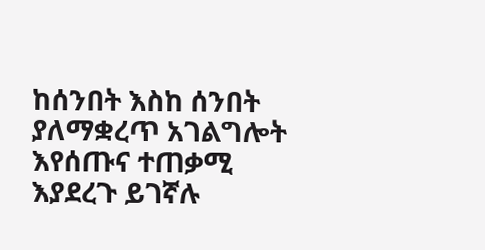ከሰንበት እስከ ሰንበት ያለማቋረጥ አገልግሎት እየሰጡና ተጠቃሚ እያደረጉ ይገኛሉ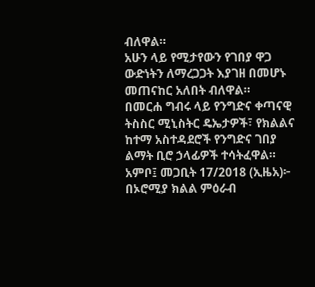ብለዋል።
አሁን ላይ የሚታየውን የገበያ ዋጋ ውድነትን ለማረጋጋት እያገዘ በመሆኑ መጠናከር አለበት ብለዋል።
በመርሐ ግብሩ ላይ የንግድና ቀጣናዊ ትስስር ሚኒስትር ዴኤታዎች፣ የክልልና ከተማ አስተዳደሮች የንግድና ገበያ ልማት ቢሮ ኃላፊዎች ተሳትፈዋል።
አምቦ፤ መጋቢት 17/2018 (ኢዜአ)፦ በኦሮሚያ ክልል ምዕራብ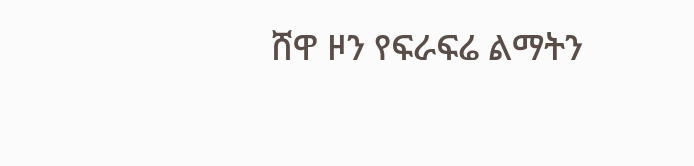ሸዋ ዞን የፍራፍሬ ልማትን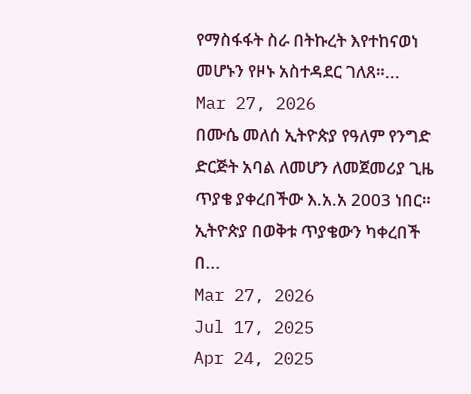የማስፋፋት ስራ በትኩረት እየተከናወነ መሆኑን የዞኑ አስተዳደር ገለጸ።...
Mar 27, 2026
በሙሴ መለሰ ኢትዮጵያ የዓለም የንግድ ድርጅት አባል ለመሆን ለመጀመሪያ ጊዜ ጥያቄ ያቀረበችው እ.አ.አ 2003 ነበር። ኢትዮጵያ በወቅቱ ጥያቄውን ካቀረበች በ...
Mar 27, 2026
Jul 17, 2025
Apr 24, 2025